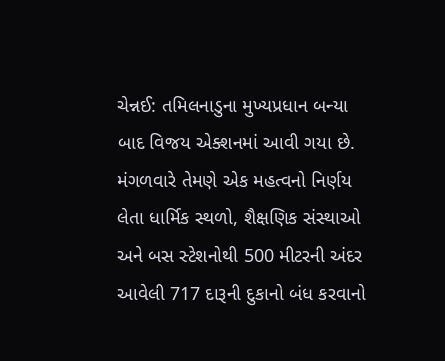ચેન્નઈ: તમિલનાડુના મુખ્યપ્રધાન બન્યા બાદ વિજય એક્શનમાં આવી ગયા છે. મંગળવારે તેમણે એક મહત્વનો નિર્ણય લેતા ધાર્મિક સ્થળો, શૈક્ષણિક સંસ્થાઓ અને બસ સ્ટેશનોથી 500 મીટરની અંદર આવેલી 717 દારૂની દુકાનો બંધ કરવાનો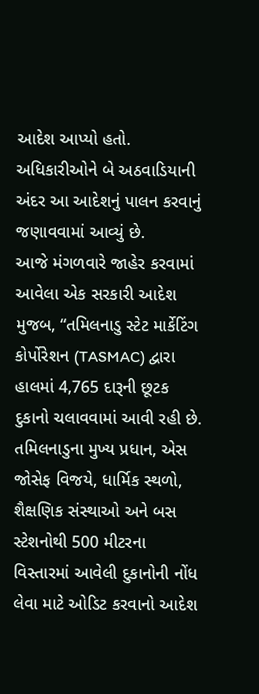આદેશ આપ્યો હતો. અધિકારીઓને બે અઠવાડિયાની અંદર આ આદેશનું પાલન કરવાનું જણાવવામાં આવ્યું છે.
આજે મંગળવારે જાહેર કરવામાં આવેલા એક સરકારી આદેશ મુજબ, “તમિલનાડુ સ્ટેટ માર્કેટિંગ કોર્પોરેશન (TASMAC) દ્વારા હાલમાં 4,765 દારૂની છૂટક દુકાનો ચલાવવામાં આવી રહી છે. તમિલનાડુના મુખ્ય પ્રધાન, એસ જોસેફ વિજયે, ધાર્મિક સ્થળો, શૈક્ષણિક સંસ્થાઓ અને બસ સ્ટેશનોથી 500 મીટરના વિસ્તારમાં આવેલી દુકાનોની નોંધ લેવા માટે ઓડિટ કરવાનો આદેશ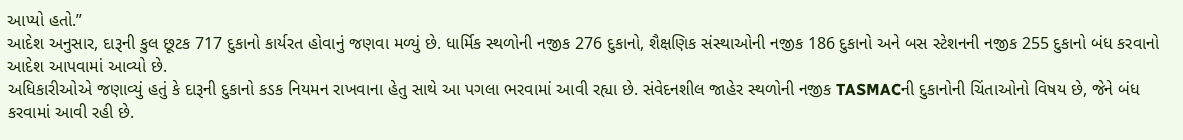આપ્યો હતો.”
આદેશ અનુસાર, દારૂની કુલ છૂટક 717 દુકાનો કાર્યરત હોવાનું જણવા મળ્યું છે. ધાર્મિક સ્થળોની નજીક 276 દુકાનો, શૈક્ષણિક સંસ્થાઓની નજીક 186 દુકાનો અને બસ સ્ટેશનની નજીક 255 દુકાનો બંધ કરવાનો આદેશ આપવામાં આવ્યો છે.
અધિકારીઓએ જણાવ્યું હતું કે દારૂની દુકાનો કડક નિયમન રાખવાના હેતુ સાથે આ પગલા ભરવામાં આવી રહ્યા છે. સંવેદનશીલ જાહેર સ્થળોની નજીક TASMACની દુકાનોની ચિંતાઓનો વિષય છે, જેને બંધ કરવામાં આવી રહી છે.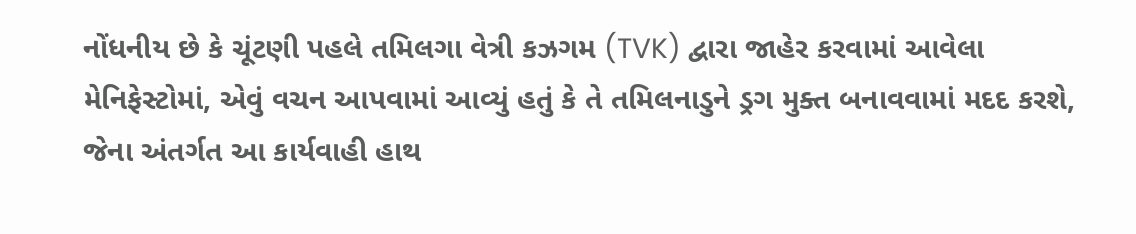નોંધનીય છે કે ચૂંટણી પહલે તમિલગા વેત્રી કઝગમ (TVK) દ્વારા જાહેર કરવામાં આવેલા મેનિફેસ્ટોમાં, એવું વચન આપવામાં આવ્યું હતું કે તે તમિલનાડુને ડ્રગ મુક્ત બનાવવામાં મદદ કરશે, જેના અંતર્ગત આ કાર્યવાહી હાથ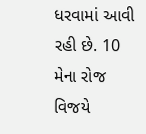ધરવામાં આવી રહી છે. 10 મેના રોજ વિજયે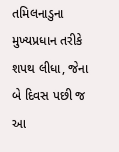તમિલનાડુના મુખ્યપ્રધાન તરીકે શપથ લીધા, જેના બે દિવસ પછી જ આ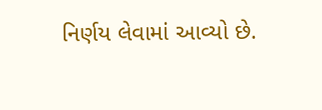નિર્ણય લેવામાં આવ્યો છે.